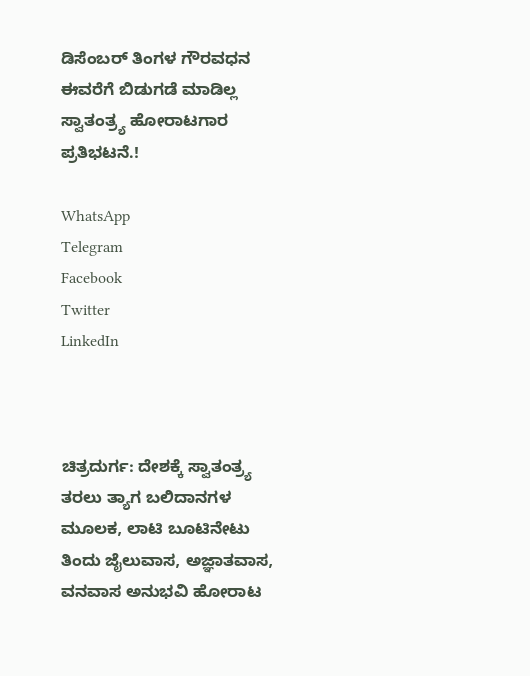ಡಿಸೆಂಬರ್ ತಿಂಗಳ ಗೌರವಧನ ಈವರೆಗೆ ಬಿಡುಗಡೆ ಮಾಡಿಲ್ಲ ಸ್ವಾತಂತ್ರ್ಯ ಹೋರಾಟಗಾರ ಪ್ರತಿಭಟನೆ.!

WhatsApp
Telegram
Facebook
Twitter
LinkedIn



ಚಿತ್ರದುರ್ಗ: ದೇಶಕ್ಕೆ ಸ್ವಾತಂತ್ರ್ಯ ತರಲು ತ್ಯಾಗ ಬಲಿದಾನಗಳ ಮೂಲಕ, ಲಾಟಿ ಬೂಟಿನೇಟು ತಿಂದು ಜೈಲುವಾಸ, ಅಜ್ಞಾತವಾಸ, ವನವಾಸ ಅನುಭವಿ ಹೋರಾಟ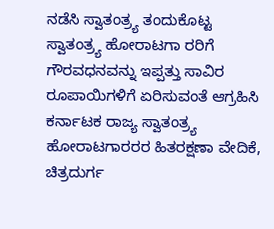ನಡೆಸಿ ಸ್ವಾತಂತ್ರ್ಯ ತಂದುಕೊಟ್ಟ ಸ್ವಾತಂತ್ರ್ಯ ಹೋರಾಟಗಾ ರರಿಗೆ ಗೌರವಧನವನ್ನು ಇಪ್ಪತ್ತು ಸಾವಿರ ರೂಪಾಯಿಗಳಿಗೆ ಏರಿಸುವಂತೆ ಆಗ್ರಹಿಸಿ ಕರ್ನಾಟಕ ರಾಜ್ಯ ಸ್ವಾತಂತ್ರ್ಯ ಹೋರಾಟಗಾರರರ ಹಿತರಕ್ಷಣಾ ವೇದಿಕೆ, ಚಿತ್ರದುರ್ಗ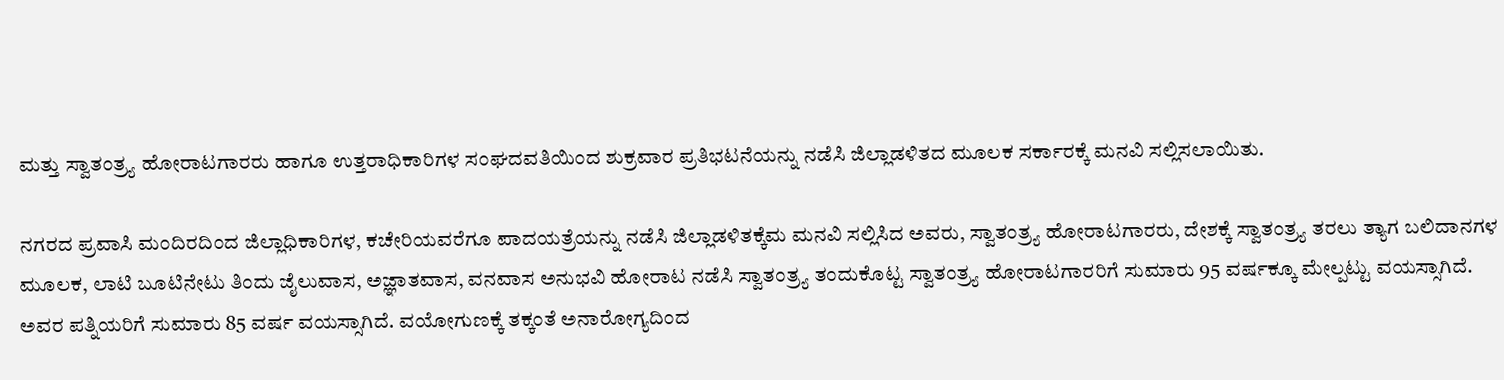ಮತ್ತು ಸ್ವಾತಂತ್ರ್ಯ ಹೋರಾಟಗಾರರು ಹಾಗೂ ಉತ್ತರಾಧಿಕಾರಿಗಳ ಸಂಘದವತಿಯಿಂದ ಶುಕ್ರವಾರ ಪ್ರತಿಭಟನೆಯನ್ನು ನಡೆಸಿ ಜಿಲ್ಲಾಡಳಿತದ ಮೂಲಕ ಸರ್ಕಾರಕ್ಕೆ ಮನವಿ ಸಲ್ಲಿಸಲಾಯಿತು.

ನಗರದ ಪ್ರವಾಸಿ ಮಂದಿರದಿಂದ ಜಿಲ್ಲಾಧಿಕಾರಿಗಳ, ಕಚೇರಿಯವರೆಗೂ ಪಾದಯತ್ರೆಯನ್ನು ನಡೆಸಿ ಜಿಲ್ಲಾಡಳಿತಕ್ಕೆಮ ಮನವಿ ಸಲ್ಲಿಸಿದ ಅವರು, ಸ್ವಾತಂತ್ರ್ಯ ಹೋರಾಟಗಾರರು, ದೇಶಕ್ಕೆ ಸ್ವಾತಂತ್ರ್ಯ ತರಲು ತ್ಯಾಗ ಬಲಿದಾನಗಳ ಮೂಲಕ, ಲಾಟಿ ಬೂಟಿನೇಟು ತಿಂದು ಜೈಲುವಾಸ, ಅಜ್ಞಾತವಾಸ, ವನವಾಸ ಅನುಭವಿ ಹೋರಾಟ ನಡೆಸಿ ಸ್ವಾತಂತ್ರ್ಯ ತಂದುಕೊಟ್ಟ ಸ್ವಾತಂತ್ರ್ಯ ಹೋರಾಟಗಾರರಿಗೆ ಸುಮಾರು 95 ವರ್ಷಕ್ಕೂ ಮೇಲ್ಪಟ್ಟು ವಯಸ್ಸಾಗಿದೆ. ಅವರ ಪತ್ನಿಯರಿಗೆ ಸುಮಾರು 85 ವರ್ಷ ವಯಸ್ಸಾಗಿದೆ. ವಯೋಗುಣಕ್ಕೆ ತಕ್ಕಂತೆ ಅನಾರೋಗ್ಯದಿಂದ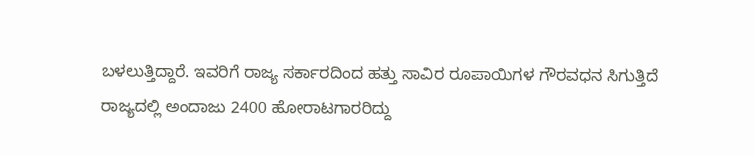ಬಳಲುತ್ತಿದ್ದಾರೆ. ಇವರಿಗೆ ರಾಜ್ಯ ಸರ್ಕಾರದಿಂದ ಹತ್ತು ಸಾವಿರ ರೂಪಾಯಿಗಳ ಗೌರವಧನ ಸಿಗುತ್ತಿದೆ ರಾಜ್ಯದಲ್ಲಿ ಅಂದಾಜು 2400 ಹೋರಾಟಗಾರರಿದ್ದು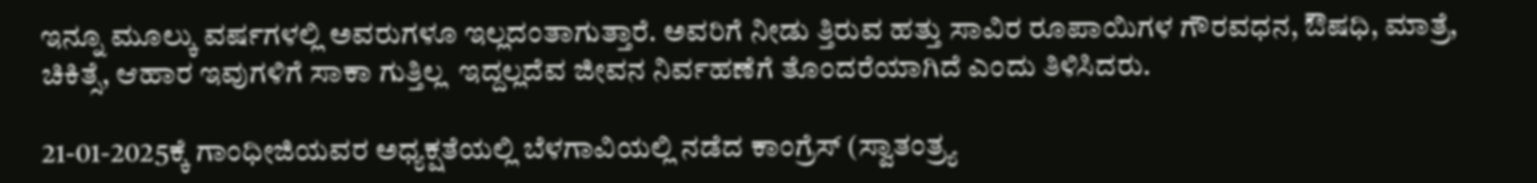ಇನ್ನೂ ಮೂಲ್ಕು ವರ್ಷಗಳಲ್ಲಿ ಅವರುಗಳೂ ಇಲ್ಲದಂತಾಗುತ್ತಾರೆ. ಅವರಿಗೆ ನೀಡು ತ್ತಿರುವ ಹತ್ತು ಸಾವಿರ ರೂಪಾಯಿಗಳ ಗೌರವಧನ, ಔಷಧಿ, ಮಾತ್ರೆ, ಚಿಕಿತ್ಸೆ, ಆಹಾರ ಇವುಗಳಿಗೆ ಸಾಕಾ ಗುತ್ತಿಲ್ಲ  ಇದ್ದಲ್ಲದೆವ ಜೀವನ ನಿರ್ವಹಣೆಗೆ ತೊಂದರೆಯಾಗಿದೆ ಎಂದು ತಿಳಿಸಿದರು.

21-01-2025ಕ್ಕೆ ಗಾಂಧೀಜಿಯವರ ಅಧ್ಯಕ್ಷತೆಯಲ್ಲಿ ಬೆಳಗಾವಿಯಲ್ಲಿ ನಡೆದ ಕಾಂಗ್ರೆಸ್ (ಸ್ವಾತಂತ್ರ್ಯ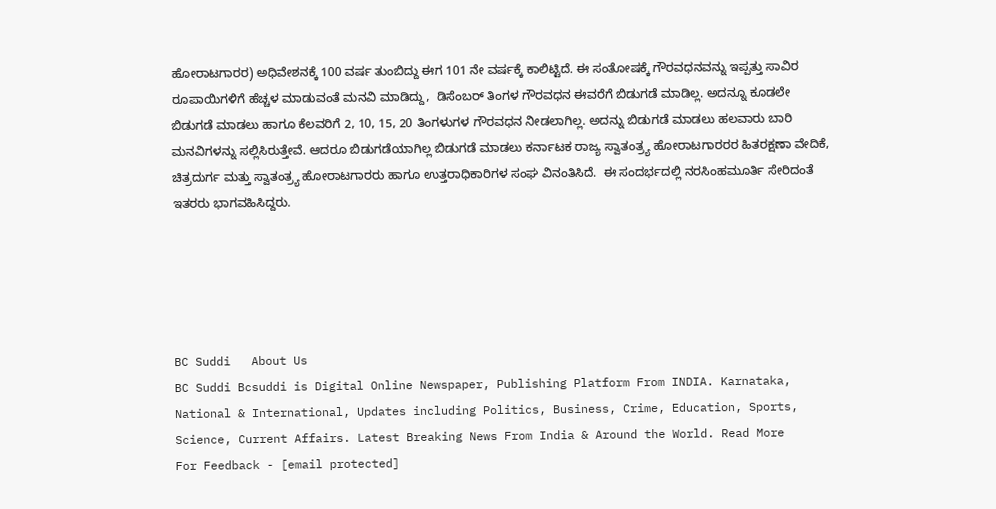ಹೋರಾಟಗಾರರ) ಅಧಿವೇಶನಕ್ಕೆ 100 ವರ್ಷ ತುಂಬಿದ್ದು ಈಗ 101 ನೇ ವರ್ಷಕ್ಕೆ ಕಾಲಿಟ್ಟಿದೆ. ಈ ಸಂತೋಷಕ್ಕೆ ಗೌರವಧನವನ್ನು ಇಪ್ಪತ್ತು ಸಾವಿರ ರೂಪಾಯಿಗಳಿಗೆ ಹೆಚ್ಚಳ ಮಾಡುವಂತೆ ಮನವಿ ಮಾಡಿದ್ದು,  ಡಿಸೆಂಬರ್ ತಿಂಗಳ ಗೌರವಧನ ಈವರೆಗೆ ಬಿಡುಗಡೆ ಮಾಡಿಲ್ಲ. ಅದನ್ನೂ ಕೂಡಲೇ ಬಿಡುಗಡೆ ಮಾಡಲು ಹಾಗೂ ಕೆಲವರಿಗೆ 2, 10, 15, 20 ತಿಂಗಳುಗಳ ಗೌರವಧನ ನೀಡಲಾಗಿಲ್ಲ. ಅದನ್ನು ಬಿಡುಗಡೆ ಮಾಡಲು ಹಲವಾರು ಬಾರಿ ಮನವಿಗಳನ್ನು ಸಲ್ಲಿಸಿರುತ್ತೇವೆ. ಆದರೂ ಬಿಡುಗಡೆಯಾಗಿಲ್ಲ ಬಿಡುಗಡೆ ಮಾಡಲು ಕರ್ನಾಟಕ ರಾಜ್ಯ ಸ್ವಾತಂತ್ರ್ಯ ಹೋರಾಟಗಾರರರ ಹಿತರಕ್ಷಣಾ ವೇದಿಕೆ, ಚಿತ್ರದುರ್ಗ ಮತ್ತು ಸ್ವಾತಂತ್ರ್ಯ ಹೋರಾಟಗಾರರು ಹಾಗೂ ಉತ್ತರಾಧಿಕಾರಿಗಳ ಸಂಘ ವಿನಂತಿಸಿದೆ.  ಈ ಸಂದರ್ಭದಲ್ಲಿ ನರಸಿಂಹಮೂರ್ತಿ ಸೇರಿದಂತೆ ಇತರರು ಭಾಗವಹಿಸಿದ್ದರು.





BC Suddi   About Us
BC Suddi Bcsuddi is Digital Online Newspaper, Publishing Platform From INDIA. Karnataka, National & International, Updates including Politics, Business, Crime, Education, Sports, Science, Current Affairs. Latest Breaking News From India & Around the World. Read More
For Feedback - [email protected]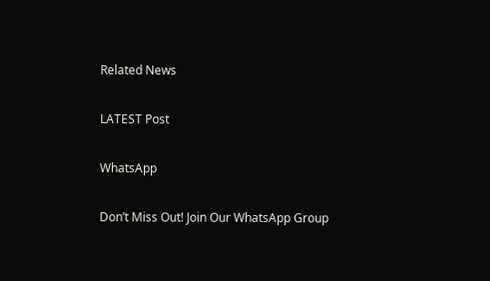Related News

LATEST Post

WhatsApp

Don’t Miss Out! Join Our WhatsApp Group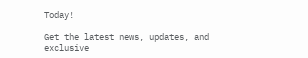Today!

Get the latest news, updates, and exclusive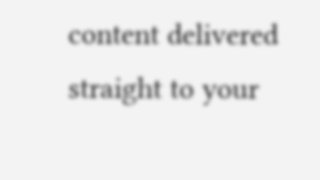content delivered straight to your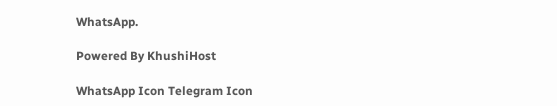WhatsApp.

Powered By KhushiHost

WhatsApp Icon Telegram Icon